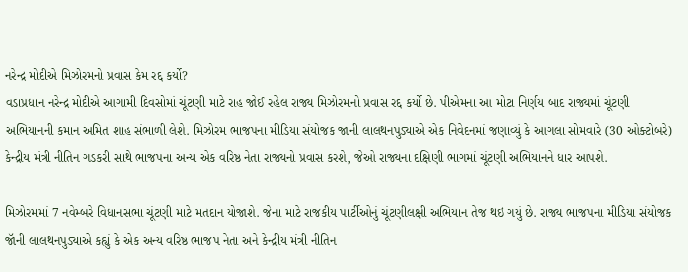નરેન્દ્ર મોદીએ મિઝોરમનો પ્રવાસ કેમ રદ્દ કર્યો?
વડાપ્રધાન નરેન્દ્ર મોદીએ આગામી દિવસોમાં ચૂંટણી માટે રાહ જોઈ રહેલ રાજ્ય મિઝોરમનો પ્રવાસ રદ્દ કર્યો છે. પીએમના આ મોટા નિર્ણય બાદ રાજ્યમાં ચૂંટણી અભિયાનની કમાન અમિત શાહ સંભાળી લેશે. મિઝોરમ ભાજપના મીડિયા સંયોજક જાની લાલથનપુડ્યાએ એક નિવેદનમાં જણાવ્યું કે આગલા સોમવારે (30 ઓક્ટોબરે) કેન્દ્રીય મંત્રી નીતિન ગડકરી સાથે ભાજપના અન્ય એક વરિષ્ઠ નેતા રાજ્યનો પ્રવાસ કરશે, જેઓ રાજ્યના દક્ષિણી ભાગમાં ચૂંટણી અભિયાનને ધાર આપશે.

મિઝોરમમાં 7 નવેમ્બરે વિધાનસભા ચૂંટણી માટે મતદાન યોજાશે. જેના માટે રાજકીય પાર્ટીઓનું ચૂંટણીલક્ષી અભિયાન તેજ થઇ ગયું છે. રાજ્ય ભાજપના મીડિયા સંયોજક જૉની લાલથનપુડ્યાએ કહ્યું કે એક અન્ય વરિષ્ઠ ભાજપ નેતા અને કેન્દ્રીય મંત્રી નીતિન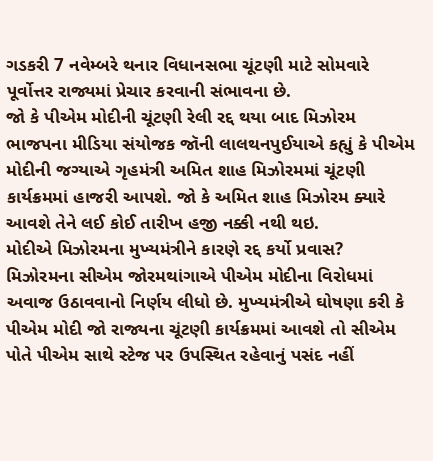ગડકરી 7 નવેમ્બરે થનાર વિધાનસભા ચૂંટણી માટે સોમવારે પૂર્વોત્તર રાજ્યમાં પ્રેચાર કરવાની સંભાવના છે.
જો કે પીએમ મોદીની ચૂંટણી રેલી રદ્દ થયા બાદ મિઝોરમ ભાજપના મીડિયા સંયોજક જૉની લાલથનપુઈયાએ કહ્યું કે પીએમ મોદીની જગ્યાએ ગૃહમંત્રી અમિત શાહ મિઝોરમમાં ચૂંટણી કાર્યક્રમમાં હાજરી આપશે. જો કે અમિત શાહ મિઝોરમ ક્યારે આવશે તેને લઈ કોઈ તારીખ હજી નક્કી નથી થઇ.
મોદીએ મિઝોરમના મુખ્યમંત્રીને કારણે રદ્દ કર્યો પ્રવાસ?
મિઝોરમના સીએમ જોરમથાંગાએ પીએમ મોદીના વિરોધમાં અવાજ ઉઠાવવાનો નિર્ણય લીધો છે. મુખ્યમંત્રીએ ઘોષણા કરી કે પીએમ મોદી જો રાજ્યના ચૂંટણી કાર્યક્રમમાં આવશે તો સીએમ પોતે પીએમ સાથે સ્ટેજ પર ઉપસ્થિત રહેવાનું પસંદ નહીં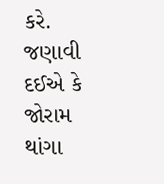કરે.
જણાવી દઈએ કે જોરામ થાંગા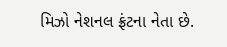મિઝો નેશનલ ફ્રંટના નેતા છે.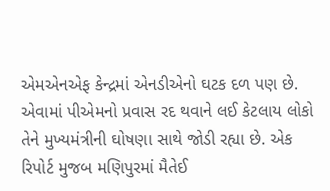એમએનએફ કેન્દ્રમાં એનડીએનો ઘટક દળ પણ છે. એવામાં પીએમનો પ્રવાસ રદ થવાને લઈ કેટલાય લોકો તેને મુખ્યમંત્રીની ઘોષણા સાથે જોડી રહ્યા છે. એક રિપોર્ટ મુજબ મણિપુરમાં મૈતેઈ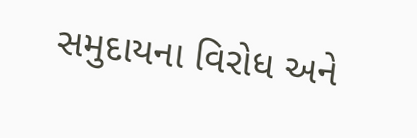સમુદાયના વિરોધ અને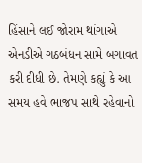હિંસાને લઈ જોરામ થાંગાએ એનડીએ ગઠબંધન સામે બગાવત કરી દીધી છે. તેમણે કહ્યું કે આ સમય હવે ભાજપ સાથે રહેવાનો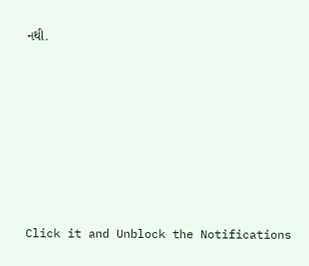નથી.












Click it and Unblock the Notifications